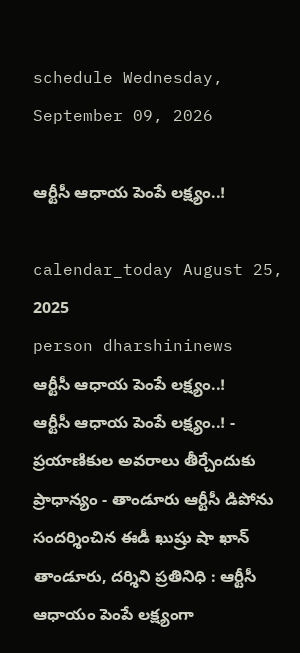schedule Wednesday, September 09, 2026

ఆర్టీసీ ఆధాయ పెంపే లక్ష్యం..!

calendar_today August 25, 2025
person dharshininews
ఆర్టీసీ ఆధాయ పెంపే లక్ష్యం..!
ఆర్టీసీ ఆధాయ పెంపే లక్ష్యం..! - ప్రయాణికుల అవరాలు తీర్చేందుకు ప్రాధాన్యం - తాండూరు ఆర్టీసీ డిపోను సందర్శించిన ఈడీ ఖుష్రు షా ఖాన్ తాండూరు, దర్శిని ప్రతినిధి : ఆర్టీసీ ఆధాయం పెంపే లక్ష్యంగా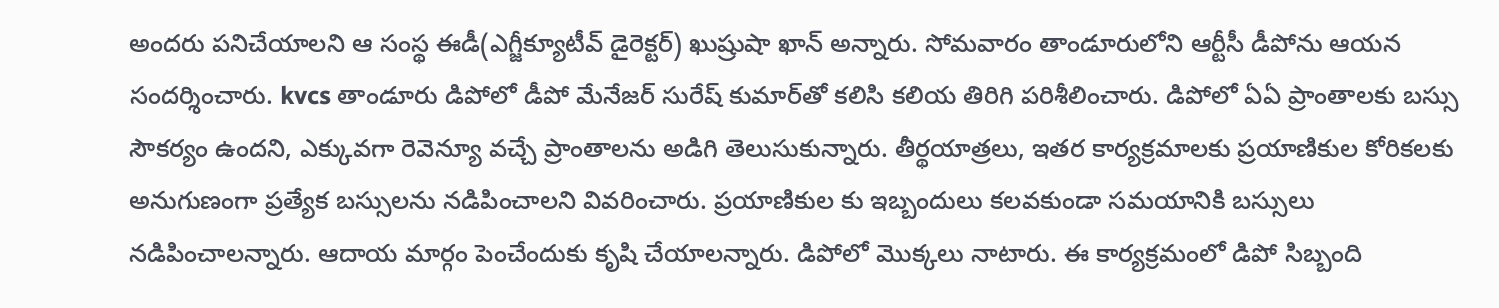అందరు పనిచేయాలని ఆ సంస్థ ఈడీ(ఎగ్జీక్యూటీవ్ డైరెక్టర్) ఖుష్రుషా ఖాన్ అన్నారు. సోమవారం తాండూరులోని ఆర్టీసీ డీపోను ఆయన సందర్శించారు. kvcs తాండూరు డిపోలో డీపో మేనేజర్ సురేష్‌ కుమార్‌తో కలిసి కలియ తిరిగి పరిశీలించారు. డిపోలో ఏఏ ప్రాంతాలకు బస్సు సౌకర్యం ఉందని, ఎక్కువగా రెవెన్యూ వచ్చే ప్రాంతాలను అడిగి తెలుసుకున్నారు. తీర్థయాత్రలు, ఇతర కార్యక్రమాలకు ప్రయాణికుల కోరికలకు అనుగుణంగా ప్రత్యేక బస్సులను నడిపించాలని వివరించారు. ప్రయాణికుల కు ఇబ్బందులు కలవకుండా సమయానికి బస్సులు నడిపించాలన్నారు. ఆదాయ మార్గం పెంచేందుకు కృషి చేయాలన్నారు. డిపోలో మొక్కలు నాటారు. ఈ కార్యక్రమంలో డిపో సిబ్బంది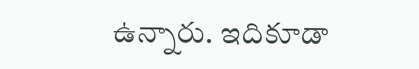ఉన్నారు. ఇదికూడా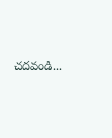చదవండి...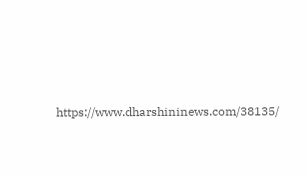https://www.dharshininews.com/38135/